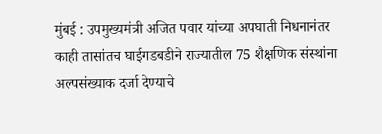मुंबई : उपमुख्यमंत्री अजित पवार यांच्या अपघाती निधनानंतर काही तासांतच घाईगडबडीने राज्यातील 75 शैक्षणिक संस्थांना अल्पसंख्याक दर्जा देण्याचे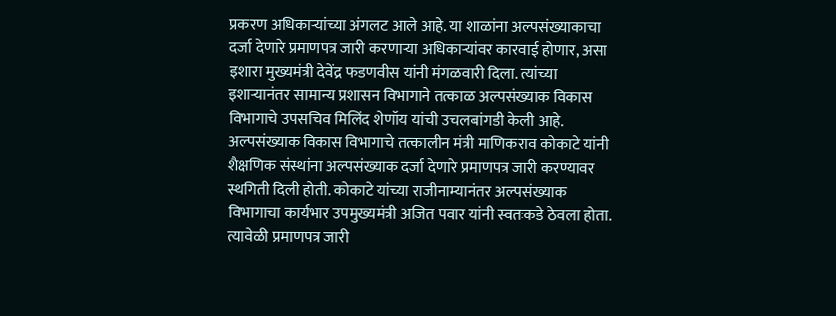प्रकरण अधिकाऱ्यांच्या अंगलट आले आहे. या शाळांना अल्पसंख्याकाचा दर्जा देणारे प्रमाणपत्र जारी करणाऱ्या अधिकाऱ्यांवर कारवाई होणार, असा इशारा मुख्यमंत्री देवेंद्र फडणवीस यांनी मंगळवारी दिला. त्यांच्या इशाऱ्यानंतर सामान्य प्रशासन विभागाने तत्काळ अल्पसंख्याक विकास विभागाचे उपसचिव मिलिंद शेणॉय यांची उचलबांगडी केली आहे.
अल्पसंख्याक विकास विभागाचे तत्कालीन मंत्री माणिकराव कोकाटे यांनी शैक्षणिक संस्थांना अल्पसंख्याक दर्जा देणारे प्रमाणपत्र जारी करण्यावर स्थगिती दिली होती. कोकाटे यांच्या राजीनाम्यानंतर अल्पसंख्याक विभागाचा कार्यभार उपमुख्यमंत्री अजित पवार यांनी स्वतःकडे ठेवला होता. त्यावेळी प्रमाणपत्र जारी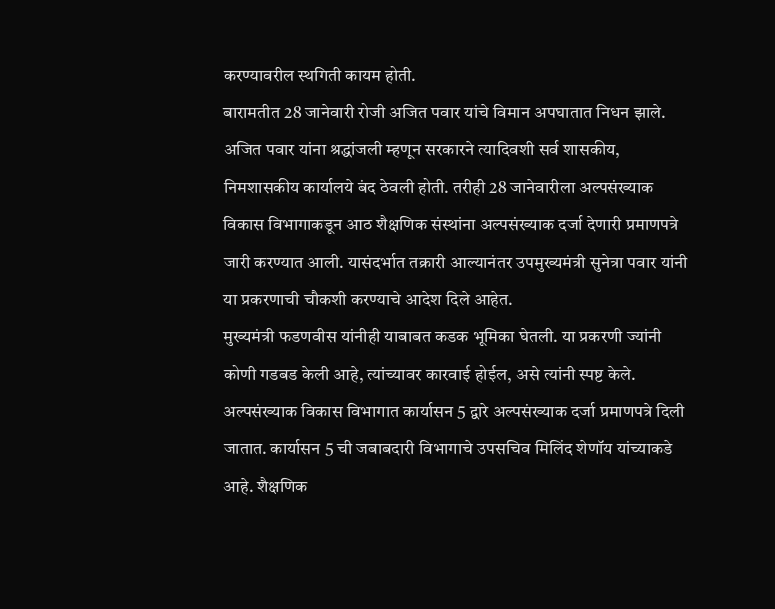करण्यावरील स्थगिती कायम होती.
बारामतीत 28 जानेवारी रोजी अजित पवार यांचे विमान अपघातात निधन झाले. अजित पवार यांना श्रद्धांजली म्हणून सरकारने त्यादिवशी सर्व शासकीय, निमशासकीय कार्यालये बंद ठेवली होती. तरीही 28 जानेवारीला अल्पसंख्याक विकास विभागाकडून आठ शैक्षणिक संस्थांना अल्पसंख्याक दर्जा देणारी प्रमाणपत्रे जारी करण्यात आली. यासंदर्भात तक्रारी आल्यानंतर उपमुख्यमंत्री सुनेत्रा पवार यांनी या प्रकरणाची चौकशी करण्याचे आदेश दिले आहेत.
मुख्यमंत्री फडणवीस यांनीही याबाबत कडक भूमिका घेतली. या प्रकरणी ज्यांनी कोणी गडबड केली आहे, त्यांच्यावर कारवाई होईल, असे त्यांनी स्पष्ट केले.
अल्पसंख्याक विकास विभागात कार्यासन 5 द्वारे अल्पसंख्याक दर्जा प्रमाणपत्रे दिली जातात. कार्यासन 5 ची जबाबदारी विभागाचे उपसचिव मिलिंद शेणॉय यांच्याकडे आहे. शैक्षणिक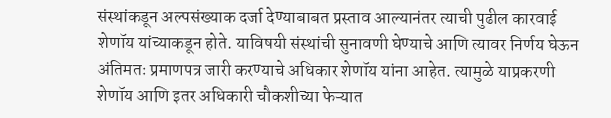संस्थांकडून अल्पसंख्याक दर्जा देण्याबाबत प्रस्ताव आल्यानंतर त्याची पुढील कारवाई शेणॉय यांच्याकडून होते. याविषयी संस्थांची सुनावणी घेण्याचे आणि त्यावर निर्णय घेऊन अंतिमतः प्रमाणपत्र जारी करण्याचे अधिकार शेणॉय यांना आहेत. त्यामुळे याप्रकरणी शेणॉय आणि इतर अधिकारी चौकशीच्या फेऱ्यात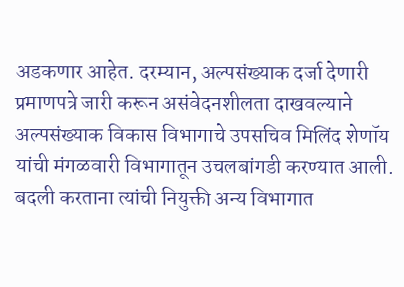अडकणार आहेत. दरम्यान, अल्पसंख्याक दर्जा देणारी प्रमाणपत्रे जारी करून असंवेदनशीलता दाखवल्याने अल्पसंख्याक विकास विभागाचे उपसचिव मिलिंद शेणॉय यांची मंगळवारी विभागातून उचलबांगडी करण्यात आली. बदली करताना त्यांची नियुक्ती अन्य विभागात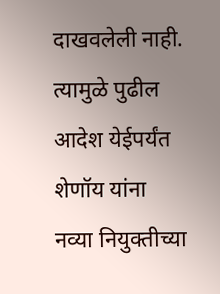दाखवलेली नाही. त्यामुळे पुढील आदेश येईपर्यंत शेणॉय यांना नव्या नियुक्तीच्या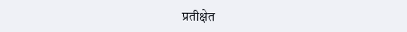प्रतीक्षेत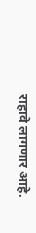राहावे लागणार आहे.